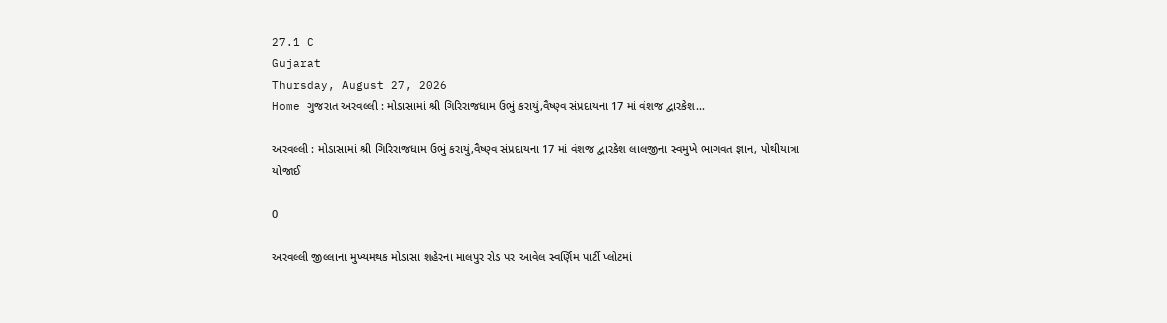27.1 C
Gujarat
Thursday, August 27, 2026
Home ગુજરાત અરવલ્લી : મોડાસામાં શ્રી ગિરિરાજધામ ઉભું કરાયું,વૈષ્ણ્વ સંપ્રદાયના 17 માં વંશજ દ્વારકેશ...

અરવલ્લી : મોડાસામાં શ્રી ગિરિરાજધામ ઉભું કરાયું,વૈષ્ણ્વ સંપ્રદાયના 17 માં વંશજ દ્વારકેશ લાલજીના સ્વમુખે ભાગવત જ્ઞાન, પોથીયાત્રા યોજાઈ

0

અરવલ્લી જીલ્લાના મુખ્યમથક મોડાસા શહેરના માલપુર રોડ પર આવેલ સ્વર્ણિમ પાર્ટી પ્લોટમાં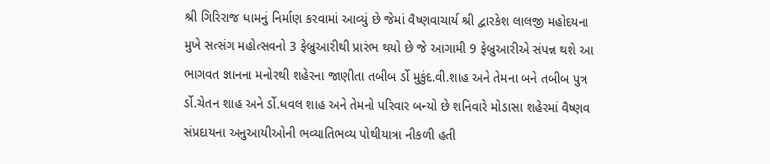શ્રી ગિરિરાજ ધામનું નિર્માણ કરવામાં આવ્યું છે જેમાં વૈષ્ણવાચાર્ય શ્રી દ્વારકેશ લાલજી મહોદયના મુખે સત્સંગ મહોત્સવનો 3 ફેબ્રુઆરીથી પ્રારંભ થયો છે જે આગામી 9 ફેબ્રુઆરીએ સંપન્ન થશે આ ભાગવત જ્ઞાનના મનોરથી શહેરના જાણીતા તબીબ ર્ડો મુકુંદ.વી.શાહ અને તેમના બને તબીબ પુત્ર ર્ડો.ચેતન શાહ અને ર્ડો.ધવલ શાહ અને તેમનો પરિવાર બન્યો છે શનિવારે મોડાસા શહેરમાં વૈષ્ણવ સંપ્રદાયના અનુઆયીઓની ભવ્યાતિભવ્ય પોથીયાત્રા નીકળી હતી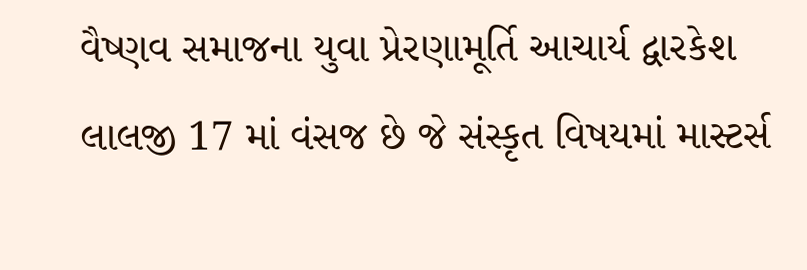વૈષ્ણવ સમાજના યુવા પ્રેરણામૂર્તિ આચાર્ય દ્વારકેશ લાલજી 17 માં વંસજ છે જે સંસ્કૃત વિષયમાં માસ્ટર્સ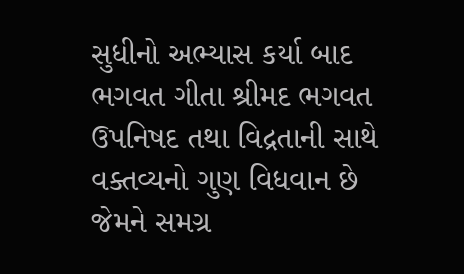સુધીનો અભ્યાસ કર્યા બાદ ભગવત ગીતા શ્રીમદ ભગવત ઉપનિષદ તથા વિદ્રતાની સાથે વક્તવ્યનો ગુણ વિધવાન છે જેમને સમગ્ર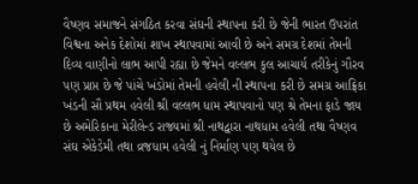વૈષ્ણવ સમાજને સંગઠિત કરવા સંઘની સ્થાપના કરી છે જેની ભારત ઉપરાંત વિશ્વના અનેક દેશોમાં શાખ સ્થાપવામાં આવી છે અને સમગ્ર દેશમાં તેમની દિવ્ય વાણીનો લાભ આપી રહ્યા છે જેમને વલ્લભ કુલ આચાર્ય તરીકેનું ગૌરવ પણ પ્રાપ્ત છે જે પાંચે ખંડોમાં તેમની હવેલી ની સ્થાપના કરી છે સમગ્ર આફ્રિકા ખંડની સૌ પ્રથમ હવેલી શ્રી વલ્લભ ધામ સ્થાપવાનો પણ શ્રે તેમના ફાડે જાય છે અમેરિકાના મેરીલેન્ડ રાજ્યમાં શ્રી નાથદ્વારા નાથધામ હવેલી તથા વૈષ્ણવ સંઘ એકેડેમી તથા વ્રજધામ હવેલી નું નિર્માણ પણ થયેલ છે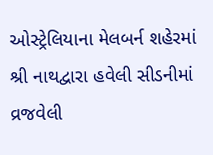ઓસ્ટ્રેલિયાના મેલબર્ન શહેરમાં શ્રી નાથદ્વારા હવેલી સીડનીમાં વ્રજવેલી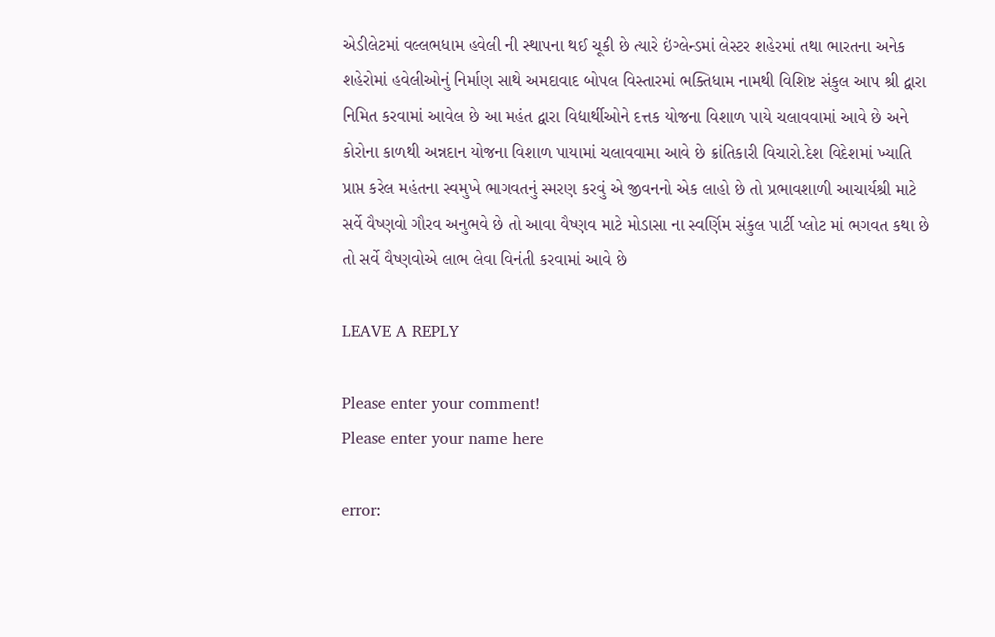એડીલેટમાં વલ્લભધામ હવેલી ની સ્થાપના થઈ ચૂકી છે ત્યારે ઇંગ્લેન્ડમાં લેસ્ટર શહેરમાં તથા ભારતના અનેક શહેરોમાં હવેલીઓનું નિર્માણ સાથે અમદાવાદ બોપલ વિસ્તારમાં ભક્તિધામ નામથી વિશિષ્ટ સંકુલ આપ શ્રી દ્વારા નિમિત કરવામાં આવેલ છે આ મહંત દ્વારા વિદ્યાર્થીઓને દત્તક યોજના વિશાળ પાયે ચલાવવામાં આવે છે અને કોરોના કાળથી અન્નદાન યોજના વિશાળ પાયામાં ચલાવવામા આવે છે ક્રાંતિકારી વિચારો.દેશ વિદેશમાં ખ્યાતિ પ્રાપ્ત કરેલ મહંતના સ્વમુખે ભાગવતનું સ્મરણ કરવું એ જીવનનો એક લાહો છે તો પ્રભાવશાળી આચાર્યશ્રી માટે સર્વે વૈષ્ણવો ગૌરવ અનુભવે છે તો આવા વૈષ્ણવ માટે મોડાસા ના સ્વર્ણિમ સંકુલ પાર્ટી પ્લોટ માં ભગવત કથા છે તો સર્વે વૈષ્ણવોએ લાભ લેવા વિનંતી કરવામાં આવે છે

LEAVE A REPLY

Please enter your comment!
Please enter your name here

error: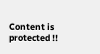Content is protected !!